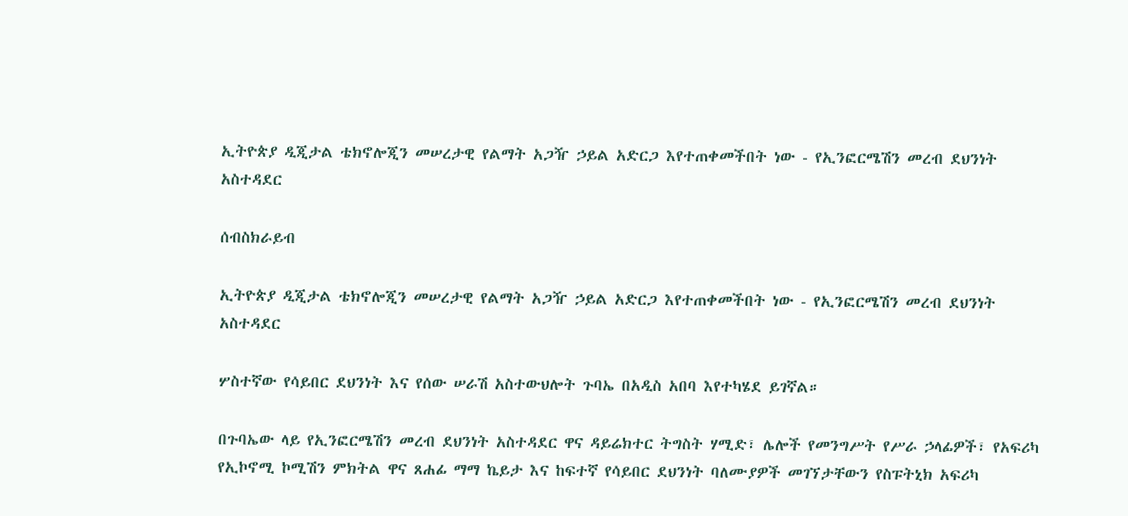ኢትዮጵያ ዲጂታል ቴክኖሎጂን መሠረታዊ የልማት አጋዥ ኃይል አድርጋ እየተጠቀመችበት ነው - የኢንፎርሜሽን መረብ ደህንነት አስተዳደር

ሰብስክራይብ

ኢትዮጵያ ዲጂታል ቴክኖሎጂን መሠረታዊ የልማት አጋዥ ኃይል አድርጋ እየተጠቀመችበት ነው - የኢንፎርሜሽን መረብ ደህንነት አስተዳደር

ሦስተኛው የሳይበር ደህንነት እና የሰው ሠራሽ አስተውህሎት ጉባኤ በአዲስ አበባ እየተካሄደ ይገኛል።

በጉባኤው ላይ የኢንፎርሜሽን መረብ ደህንነት አስተዳደር ዋና ዳይሬክተር ትግስት ሃሚድ፣ ሌሎች የመንግሥት የሥራ ኃላፊዎች፣ የአፍሪካ የኢኮኖሚ ኮሚሽን ምክትል ዋና ጸሐፊ ማማ ኬይታ እና ከፍተኛ የሳይበር ደህንነት ባለሙያዎች መገኘታቸውን የስፑትኒክ አፍሪካ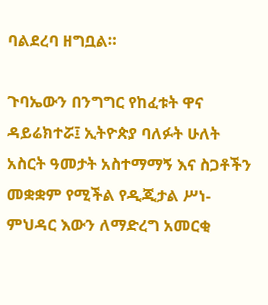ባልደረባ ዘግቧል።

ጉባኤውን በንግግር የከፈቱት ዋና ዳይሬክተሯ፤ ኢትዮጵያ ባለፉት ሁለት አስርት ዓመታት አስተማማኝ እና ስጋቶችን መቋቋም የሚችል የዲጂታል ሥነ-ምህዳር እውን ለማድረግ አመርቂ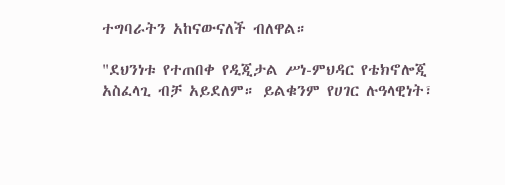ተግባራትን አከናውናለች ብለዋል።

"ደህንነቱ የተጠበቀ የዲጂታል ሥነ-ምህዳር የቴክኖሎጂ አስፈላጊ ብቻ አይደለም። ይልቁንም የሀገር ሉዓላዊነት፣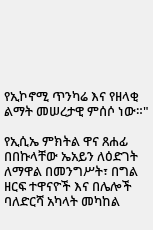የኢኮኖሚ ጥንካሬ እና የዘላቂ ልማት መሠረታዊ ምሰሶ ነው።"

የኢሲኤ ምክትል ዋና ጸሐፊ በበኩላቸው ኤአይን ለዕድገት ለማዋል በመንግሥት፣ በግል ዘርፍ ተዋናዮች እና በሌሎች ባለድርሻ አካላት መካከል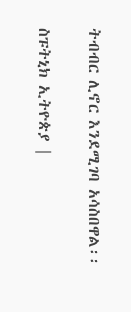ትብብር ሊኖር እንደሚገባ አሳስበዋል፡፡

ስፑትኒክ ኢትዮጵያ |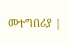መተግበሪያ |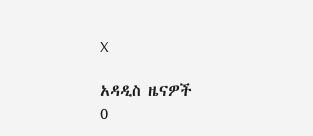X

አዳዲስ ዜናዎች
0